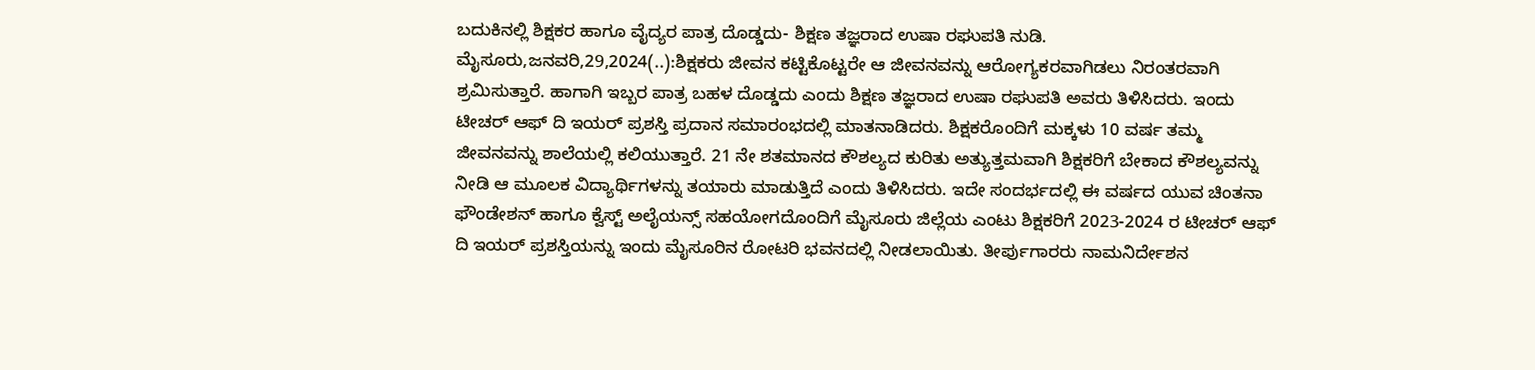ಬದುಕಿನಲ್ಲಿ ಶಿಕ್ಷಕರ ಹಾಗೂ ವೈದ್ಯರ ಪಾತ್ರ ದೊಡ್ಡದು- ಶಿಕ್ಷಣ ತಜ್ಞರಾದ ಉಷಾ ರಘುಪತಿ ನುಡಿ. ಮೈಸೂರು,ಜನವರಿ,29,2024(..):ಶಿಕ್ಷಕರು ಜೀವನ ಕಟ್ಟಿಕೊಟ್ಟರೇ ಆ ಜೀವನವನ್ನು ಆರೋಗ್ಯಕರವಾಗಿಡಲು ನಿರಂತರವಾಗಿ ಶ್ರಮಿಸುತ್ತಾರೆ. ಹಾಗಾಗಿ ಇಬ್ಬರ ಪಾತ್ರ ಬಹಳ ದೊಡ್ಡದು ಎಂದು ಶಿಕ್ಷಣ ತಜ್ಞರಾದ ಉಷಾ ರಘುಪತಿ ಅವರು ತಿಳಿಸಿದರು. ಇಂದು ಟೀಚರ್ ಆಫ್ ದಿ ಇಯರ್ ಪ್ರಶಸ್ತಿ ಪ್ರದಾನ ಸಮಾರಂಭದಲ್ಲಿ ಮಾತನಾಡಿದರು. ಶಿಕ್ಷಕರೊಂದಿಗೆ ಮಕ್ಕಳು 10 ವರ್ಷ ತಮ್ಮ ಜೀವನವನ್ನು ಶಾಲೆಯಲ್ಲಿ ಕಲಿಯುತ್ತಾರೆ. 21 ನೇ ಶತಮಾನದ ಕೌಶಲ್ಯದ ಕುರಿತು ಅತ್ಯುತ್ತಮವಾಗಿ ಶಿಕ್ಷಕರಿಗೆ ಬೇಕಾದ ಕೌಶಲ್ಯವನ್ನು ನೀಡಿ ಆ ಮೂಲಕ ವಿದ್ಯಾರ್ಥಿಗಳನ್ನು ತಯಾರು ಮಾಡುತ್ತಿದೆ ಎಂದು ತಿಳಿಸಿದರು. ಇದೇ ಸಂದರ್ಭದಲ್ಲಿ ಈ ವರ್ಷದ ಯುವ ಚಿಂತನಾ ಫೌಂಡೇಶನ್ ಹಾಗೂ ಕ್ವೆಸ್ಟ್ ಅಲೈಯನ್ಸ್ ಸಹಯೋಗದೊಂದಿಗೆ ಮೈಸೂರು ಜಿಲ್ಲೆಯ ಎಂಟು ಶಿಕ್ಷಕರಿಗೆ 2023-2024 ರ ಟೀಚರ್ ಆಫ್ ದಿ ಇಯರ್ ಪ್ರಶಸ್ತಿಯನ್ನು ಇಂದು ಮೈಸೂರಿನ ರೋಟರಿ ಭವನದಲ್ಲಿ ನೀಡಲಾಯಿತು. ತೀರ್ಪುಗಾರರು ನಾಮನಿರ್ದೇಶನ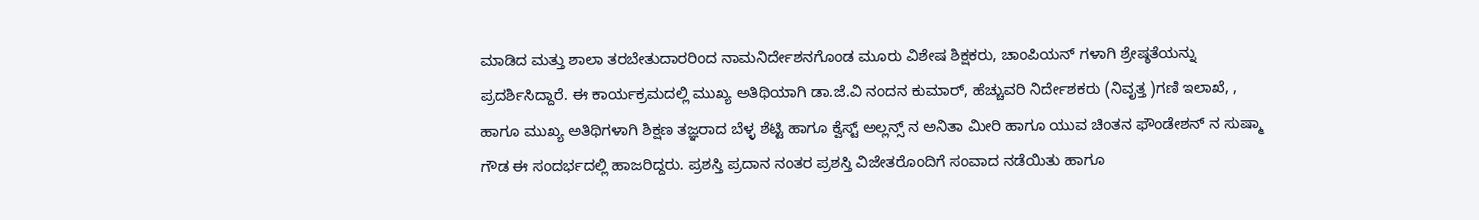ಮಾಡಿದ ಮತ್ತು ಶಾಲಾ ತರಬೇತುದಾರರಿಂದ ನಾಮನಿರ್ದೇಶನಗೊಂಡ ಮೂರು ವಿಶೇಷ ಶಿಕ್ಷಕರು, ಚಾಂಪಿಯನ್‌ ಗಳಾಗಿ ಶ್ರೇಷ್ಠತೆಯನ್ನು ಪ್ರದರ್ಶಿಸಿದ್ದಾರೆ. ಈ ಕಾರ್ಯಕ್ರಮದಲ್ಲಿ ಮುಖ್ಯ ಅತಿಥಿಯಾಗಿ ಡಾ.ಜೆ.ವಿ ನಂದನ ಕುಮಾರ್, ಹೆಚ್ಚುವರಿ ನಿರ್ದೇಶಕರು (ನಿವೃತ್ತ )ಗಣಿ ಇಲಾಖೆ, , ಹಾಗೂ ಮುಖ್ಯ ಅತಿಥಿಗಳಾಗಿ ಶಿಕ್ಷಣ ತಜ್ಞರಾದ ಬೆಳ್ಳ ಶೆಟ್ಟಿ ಹಾಗೂ ಕ್ವೆಸ್ಟ್ ಅಲ್ಲನ್ಸ್ ನ ಅನಿತಾ ಮೀರಿ ಹಾಗೂ ಯುವ ಚಿಂತನ ಫೌಂಡೇಶನ್ ನ ಸುಷ್ಮಾ ಗೌಡ ಈ ಸಂದರ್ಭದಲ್ಲಿ ಹಾಜರಿದ್ದರು. ಪ್ರಶಸ್ತಿ ಪ್ರದಾನ ನಂತರ ಪ್ರಶಸ್ತಿ ವಿಜೇತರೊಂದಿಗೆ ಸಂವಾದ ನಡೆಯಿತು ಹಾಗೂ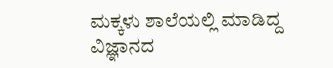ಮಕ್ಕಳು ಶಾಲೆಯಲ್ಲಿ ಮಾಡಿದ್ದ ವಿಜ್ಞಾನದ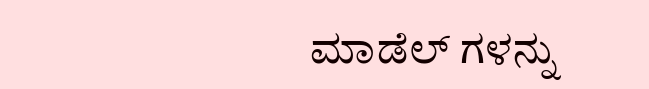ಮಾಡೆಲ್ ಗಳನ್ನು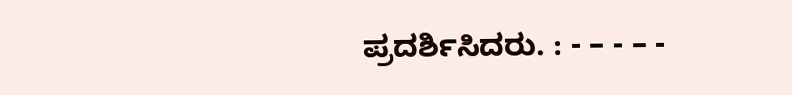ಪ್ರದರ್ಶಿಸಿದರು. : - – - – -